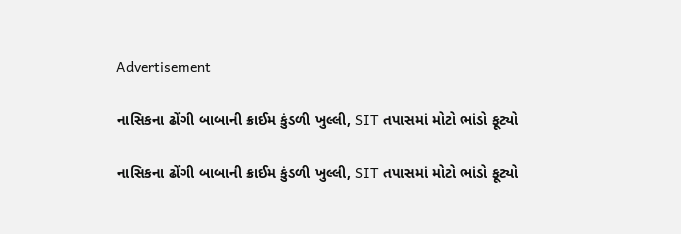Advertisement

નાસિકના ઢોંગી બાબાની ક્રાઈમ કુંડળી ખુલ્લી, SIT તપાસમાં મોટો ભાંડો ફૂટ્યો

નાસિકના ઢોંગી બાબાની ક્રાઈમ કુંડળી ખુલ્લી, SIT તપાસમાં મોટો ભાંડો ફૂટ્યો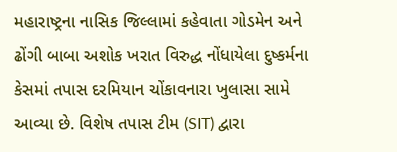મહારાષ્ટ્રના નાસિક જિલ્લામાં કહેવાતા ગોડમેન અને ઢોંગી બાબા અશોક ખરાત વિરુદ્ધ નોંધાયેલા દુષ્કર્મના કેસમાં તપાસ દરમિયાન ચોંકાવનારા ખુલાસા સામે આવ્યા છે. વિશેષ તપાસ ટીમ (SIT) દ્વારા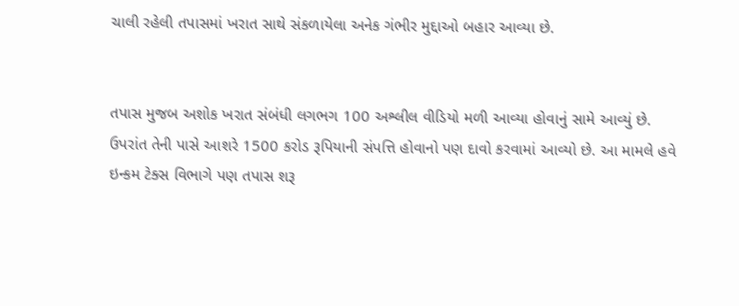ચાલી રહેલી તપાસમાં ખરાત સાથે સંકળાયેલા અનેક ગંભીર મુદ્દાઓ બહાર આવ્યા છે.


તપાસ મુજબ અશોક ખરાત સંબંધી લગભગ 100 અશ્લીલ વીડિયો મળી આવ્યા હોવાનું સામે આવ્યું છે. ઉપરાંત તેની પાસે આશરે 1500 કરોડ રૂપિયાની સંપત્તિ હોવાનો પણ દાવો કરવામાં આવ્યો છે. આ મામલે હવે ઇન્કમ ટેક્સ વિભાગે પણ તપાસ શરૂ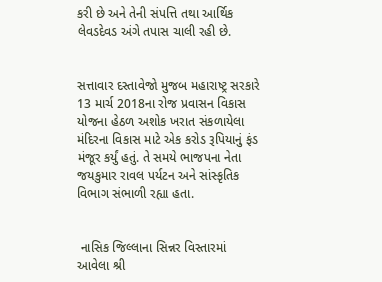કરી છે અને તેની સંપત્તિ તથા આર્થિક લેવડદેવડ અંગે તપાસ ચાલી રહી છે.


સત્તાવાર દસ્તાવેજો મુજબ મહારાષ્ટ્ર સરકારે 13 માર્ચ 2018ના રોજ પ્રવાસન વિકાસ યોજના હેઠળ અશોક ખરાત સંકળાયેલા મંદિરના વિકાસ માટે એક કરોડ રૂપિયાનું ફંડ મંજૂર કર્યું હતું. તે સમયે ભાજપના નેતા જયકુમાર રાવલ પર્યટન અને સાંસ્કૃતિક વિભાગ સંભાળી રહ્યા હતા.


 નાસિક જિલ્લાના સિન્નર વિસ્તારમાં આવેલા શ્રી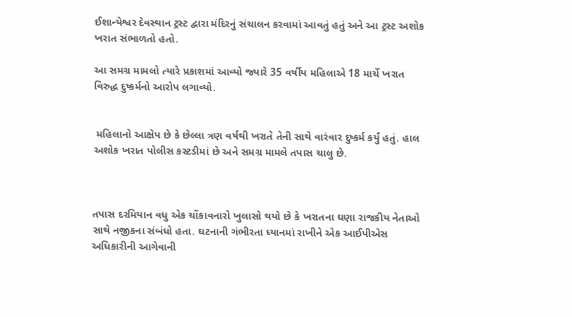ઈશાન્યેશ્વર દેવસ્થાન ટ્રસ્ટ દ્વારા મંદિરનું સંચાલન કરવામાં આવતું હતું અને આ ટ્રસ્ટ અશોક ખરાત સંભાળતો હતો.

આ સમગ્ર મામલો ત્યારે પ્રકાશમાં આવ્યો જ્યારે 35 વર્ષીય મહિલાએ 18 માર્ચે ખરાત વિરુદ્ધ દુષ્કર્મનો આરોપ લગાવ્યો.


 મહિલાનો આક્ષેપ છે કે છેલ્લા ત્રણ વર્ષથી ખરાતે તેની સાથે વારંવાર દુષ્કર્મ કર્યું હતું. હાલ અશોક ખરાત પોલીસ કસ્ટડીમાં છે અને સમગ્ર મામલે તપાસ ચાલુ છે.



તપાસ દરમિયાન વધુ એક ચોંકાવનારો ખુલાસો થયો છે કે ખરાતના ઘણા રાજકીય નેતાઓ સાથે નજીકના સંબંધો હતા. ઘટનાની ગંભીરતા ધ્યાનમાં રાખીને એક આઈપીએસ અધિકારીની આગેવાની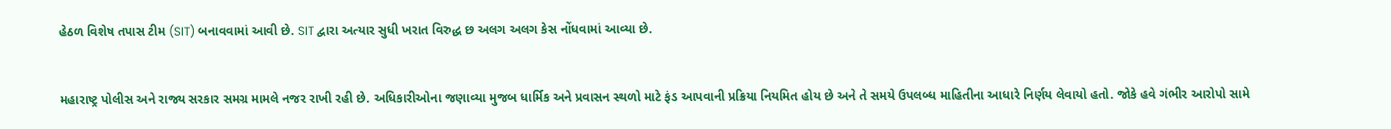હેઠળ વિશેષ તપાસ ટીમ (SIT) બનાવવામાં આવી છે. SIT દ્વારા અત્યાર સુધી ખરાત વિરુદ્ધ છ અલગ અલગ કેસ નોંધવામાં આવ્યા છે.


મહારાષ્ટ્ર પોલીસ અને રાજ્ય સરકાર સમગ્ર મામલે નજર રાખી રહી છે. અધિકારીઓના જણાવ્યા મુજબ ધાર્મિક અને પ્રવાસન સ્થળો માટે ફંડ આપવાની પ્રક્રિયા નિયમિત હોય છે અને તે સમયે ઉપલબ્ધ માહિતીના આધારે નિર્ણય લેવાયો હતો. જોકે હવે ગંભીર આરોપો સામે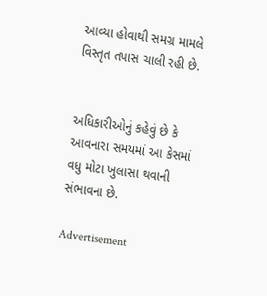આવ્યા હોવાથી સમગ્ર મામલે વિસ્તૃત તપાસ ચાલી રહી છે.


અધિકારીઓનું કહેવું છે કે આવનારા સમયમાં આ કેસમાં વધુ મોટા ખુલાસા થવાની સંભાવના છે.

Advertisement